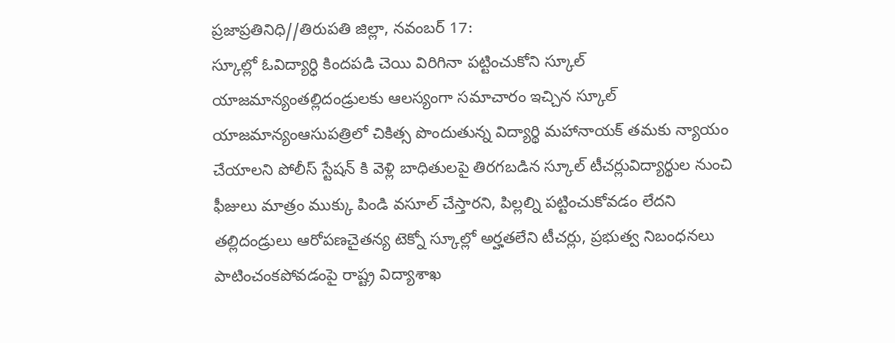ప్రజాప్రతినిధి//తిరుపతి జిల్లా, నవంబర్ 17:
స్కూల్లో ఓవిద్యార్ధి కిందపడి చెయి విరిగినా పట్టించుకోని స్కూల్ యాజమాన్యంతల్లిదండ్రులకు ఆలస్యంగా సమాచారం ఇచ్చిన స్కూల్ యాజమాన్యంఆసుపత్రిలో చికిత్స పొందుతున్న విద్యార్థి మహానాయక్ తమకు న్యాయం చేయాలని పోలీస్ స్టేషన్ కి వెళ్లి బాధితులపై తిరగబడిన స్కూల్ టీచర్లువిద్యార్థుల నుంచి ఫీజులు మాత్రం ముక్కు పిండి వసూల్ చేస్తారని, పిల్లల్ని పట్టించుకోవడం లేదని తల్లిదండ్రులు ఆరోపణచైతన్య టెక్నో స్కూల్లో అర్హతలేని టీచర్లు, ప్రభుత్వ నిబంధనలు పాటించంకపోవడంపై రాష్ట్ర విద్యాశాఖ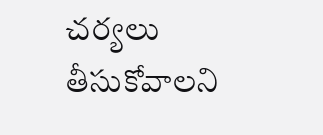చర్యలు తీసుకోవాలని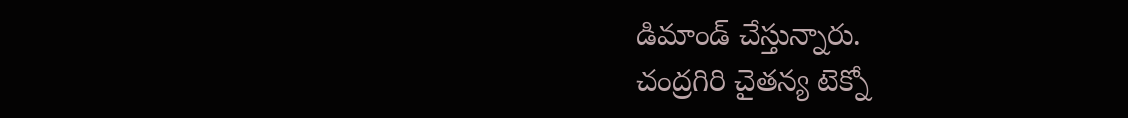డిమాండ్ చేస్తున్నారు.
చంద్రగిరి చైతన్య టెక్నో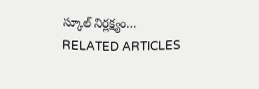స్కూల్ నిర్లక్ష్యం…
RELATED ARTICLES